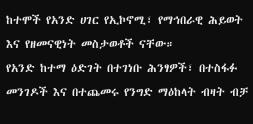ከተሞች የአንድ ሀገር የኢኮኖሚ፣ የማኅበራዊ ሕይወት እና የዘመናዊነት መስታወቶች ናቸው።
የአንድ ከተማ ዕድገት በተገነቡ ሕንፃዎች፣ በተስፋፉ መንገዶች እና በተጨመሩ የንግድ ማዕከላት ብዛት ብቻ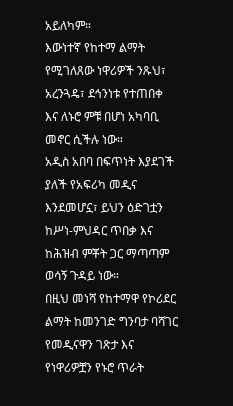አይለካም።
እውነተኛ የከተማ ልማት የሚገለጸው ነዋሪዎች ንጹህ፣ አረንጓዴ፣ ደኅንነቱ የተጠበቀ እና ለኑሮ ምቹ በሆነ አካባቢ መኖር ሲችሉ ነው።
አዲስ አበባ በፍጥነት እያደገች ያለች የአፍሪካ መዲና እንደመሆኗ፣ ይህን ዕድገቷን ከሥነ-ምህዳር ጥበቃ እና ከሕዝብ ምቾት ጋር ማጣጣም ወሳኝ ጉዳይ ነው።
በዚህ መነሻ የከተማዋ የኮሪደር ልማት ከመንገድ ግንባታ ባሻገር የመዲናዋን ገጽታ እና የነዋሪዎቿን የኑሮ ጥራት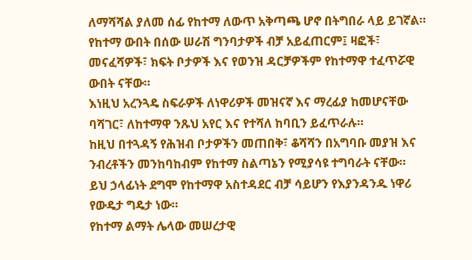ለማሻሻል ያለመ ሰፊ የከተማ ለውጥ አቅጣጫ ሆኖ በትግበራ ላይ ይገኛል።
የከተማ ውበት በሰው ሠራሽ ግንባታዎች ብቻ አይፈጠርም፤ ዛፎች፣ መናፈሻዎች፣ ክፍት ቦታዎች እና የወንዝ ዳርቻዎችም የከተማዋ ተፈጥሯዊ ውበት ናቸው።
እነዚህ አረንጓዴ ስፍራዎች ለነዋሪዎች መዝናኛ እና ማረፊያ ከመሆናቸው ባሻገር፣ ለከተማዋ ንጹህ አየር እና የተሻለ ከባቢን ይፈጥራሉ።
ከዚህ በተጓዳኝ የሕዝብ ቦታዎችን መጠበቅ፣ ቆሻሻን በአግባቡ መያዝ እና ንብረቶችን መንከባከብም የከተማ ስልጣኔን የሚያሳዩ ተግባራት ናቸው።
ይህ ኃላፊነት ደግሞ የከተማዋ አስተዳደር ብቻ ሳይሆን የእያንዳንዱ ነዋሪ የውዴታ ግዴታ ነው።
የከተማ ልማት ሌላው መሠረታዊ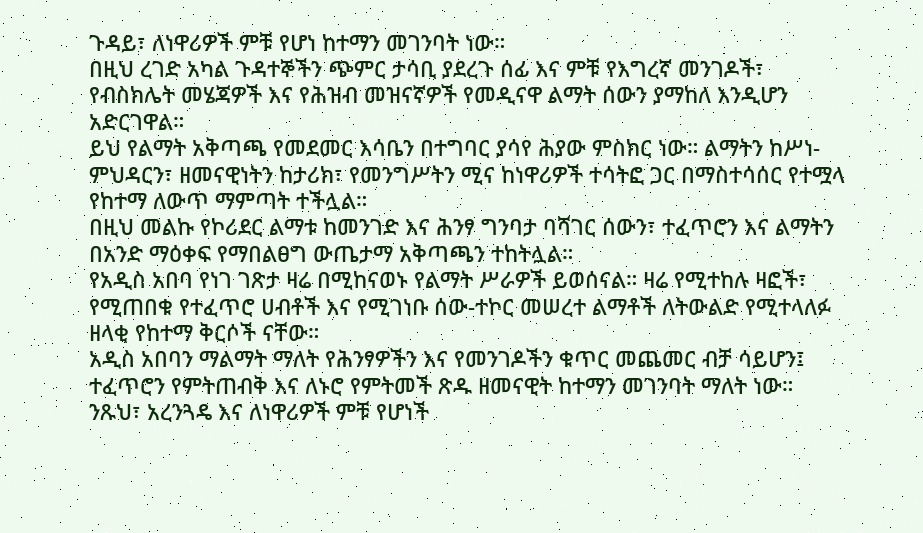ጉዳይ፣ ለነዋሪዎች ምቹ የሆነ ከተማን መገንባት ነው።
በዚህ ረገድ አካል ጉዳተኞችን ጭምር ታሳቢ ያደረጉ ሰፊ እና ምቹ የእግረኛ መንገዶች፣ የብስክሌት መሄጃዎች እና የሕዝብ መዝናኛዎች የመዲናዋ ልማት ሰውን ያማከለ እንዲሆን አድርገዋል።
ይህ የልማት አቅጣጫ የመደመር እሳቤን በተግባር ያሳየ ሕያው ምስክር ነው። ልማትን ከሥነ-ምህዳርን፣ ዘመናዊነትን ከታሪክ፣ የመንግሥትን ሚና ከነዋሪዎች ተሳትፎ ጋር በማስተሳሰር የተሟላ የከተማ ለውጥ ማምጣት ተችሏል።
በዚህ መልኩ የኮሪደር ልማቱ ከመንገድ እና ሕንፃ ግንባታ ባሻገር ሰውን፣ ተፈጥሮን እና ልማትን በአንድ ማዕቀፍ የማበልፀግ ውጤታማ አቅጣጫን ተከትሏል።
የአዲስ አበባ የነገ ገጽታ ዛሬ በሚከናወኑ የልማት ሥራዎች ይወሰናል። ዛሬ የሚተከሉ ዛፎች፣ የሚጠበቁ የተፈጥሮ ሀብቶች እና የሚገነቡ ሰው-ተኮር መሠረተ ልማቶች ለትውልድ የሚተላለፉ ዘላቂ የከተማ ቅርሶች ናቸው።
አዲስ አበባን ማልማት ማለት የሕንፃዎችን እና የመንገዶችን ቁጥር መጨመር ብቻ ሳይሆን፤ ተፈጥሮን የምትጠብቅ እና ለኑሮ የምትመች ጽዱ ዘመናዊት ከተማን መገንባት ማለት ነው።
ንጹህ፣ አረንጓዴ እና ለነዋሪዎች ምቹ የሆነች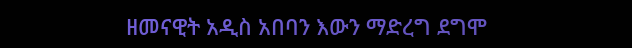ዘመናዊት አዲስ አበባን እውን ማድረግ ደግሞ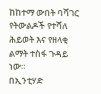ከከተማ ውበት ባሻገር የትውልዶች የተሻለ ሕይወት እና የዘላቂ ልማት ተስፋ ጉዳይ ነው።
በኢንቲሃድ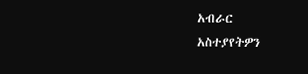አብራር
አስተያየትዎን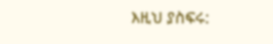እዚህ ያስፍሩ: